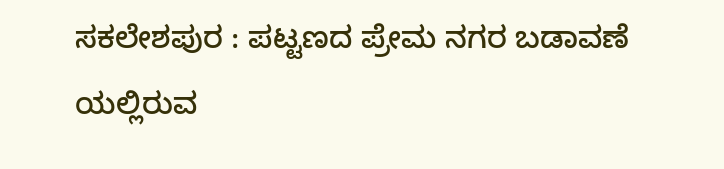ಸಕಲೇಶಪುರ : ಪಟ್ಟಣದ ಪ್ರೇಮ ನಗರ ಬಡಾವಣೆ ಯಲ್ಲಿರುವ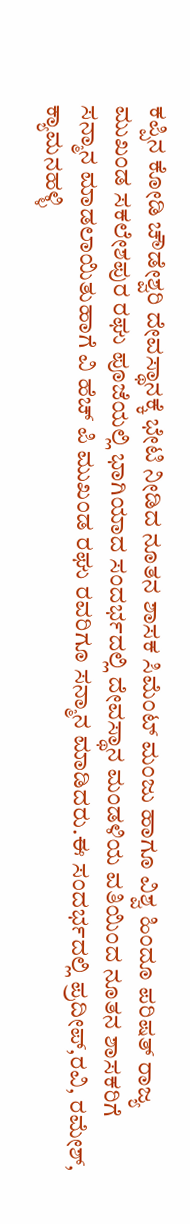ಕಪ್ಪಿನ ಕೋಡಿ ಚೌಡೇಶ್ವರಿ ದೇವಸ್ಥಾನಕ್ಕೆ ಭೇಟಿ ನೀಡಿದ ನೂತನ ಶಾಸಕ ಸಿಮೆಂಟ್ ಮಂಜು ಹಾಗೂ ವಿಶ್ವ ಹಿಂದೂ ಪರಿಷತ್ ರಾಜ್ಯ ಮುಖಂಡ ಸಕಲೇಶಪುರ ರಘು ಪೂಜೆಯಲ್ಲಿ ಭಾಗಿಯಾದ ಸಂದರ್ಭದಲ್ಲಿ ದೇವಸ್ಥಾನ ಮಂಡಳಿಯ ವತಿಯಿಂದ ನೂತನ ಶಾಸಕರಿಗೆ ಸನ್ಮಾನ ಮಾಡಲಾಯಿತುಹಾಗೆ ವಿ ಹೆಚ್ ಪಿ ಮುಖಂಡ ರಘು ರವರಿಗೂ ಸನ್ಮಾನ ಮಾಡಿದರು.ಈ ಸಂದರ್ಭದಲ್ಲಿ ಪ್ರದೀಪ್,ರವಿ, ರಮೇಶ್, ಕ್ಯಾಮನಹಳ್ಳಿ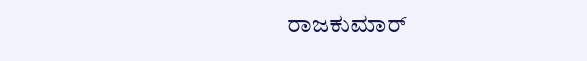ರಾಜಕುಮಾರ್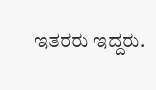ಇತರರು ಇದ್ದರು.